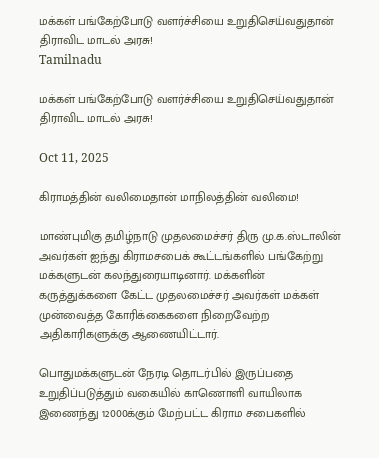மக்கள் பங்கேற்போடு வளர்ச்சியை உறுதிசெய்வதுதான் திராவிட மாடல் அரசு!
Tamilnadu

மக்கள் பங்கேற்போடு வளர்ச்சியை உறுதிசெய்வதுதான் திராவிட மாடல் அரசு!

Oct 11, 2025

கிராமத்தின் வலிமைதான் மாநிலத்தின் வலிமை!

மாண்புமிகு தமிழ்நாடு முதலமைச்சர் திரு மு.க.ஸ்டாலின் அவர்கள் ஐந்து கிராமசபைக் கூட்டங்களில் பங்கேற்று மக்களுடன் கலந்துரையாடினார். மக்களின் கருத்துக்களை கேட்ட முதலமைச்சர் அவர்கள் மக்கள் முன்வைத்த கோரிக்கைகளை நிறைவேற்ற அதிகாரிகளுக்கு ஆணையிட்டார்.

பொதுமக்களுடன் நேரடி தொடர்பில் இருப்பதை உறுதிப்படுத்தும் வகையில் காணொளி வாயிலாக இணைந்து 12000க்கும் மேற்பட்ட கிராம சபைகளில்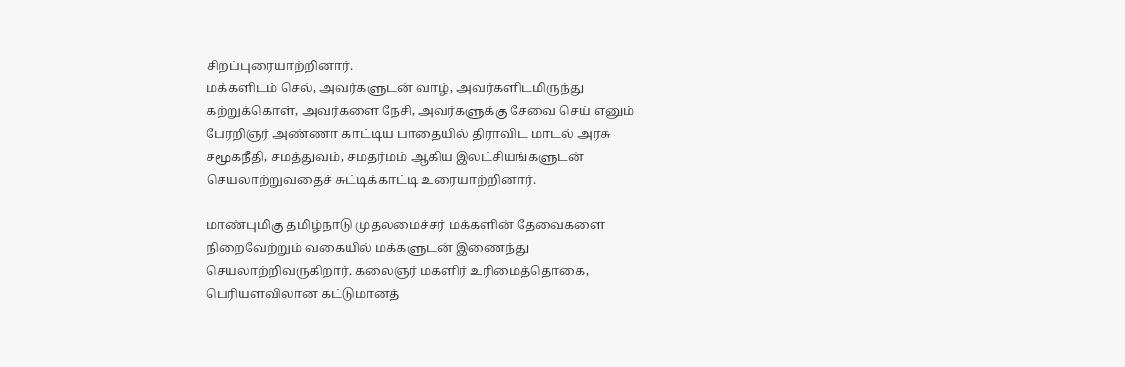சிறப்புரையாற்றினார்.
மக்களிடம் செல், அவர்களுடன் வாழ், அவர்களிடமிருந்து கற்றுக்கொள், அவர்களை நேசி, அவர்களுக்கு சேவை செய் எனும் பேரறிஞர் அண்ணா காட்டிய பாதையில் திராவிட மாடல் அரசு சமூகநீதி, சமத்துவம், சமதர்மம் ஆகிய இலட்சியங்களுடன் செயலாற்றுவதைச் சுட்டிக்காட்டி உரையாற்றினார்.

மாண்புமிகு தமிழ்நாடு முதலமைச்சர் மக்களின் தேவைகளை நிறைவேற்றும் வகையில் மக்களுடன் இணைந்து செயலாற்றிவருகிறார். கலைஞர் மகளிர் உரிமைத்தொகை, பெரியளவிலான கட்டுமானத்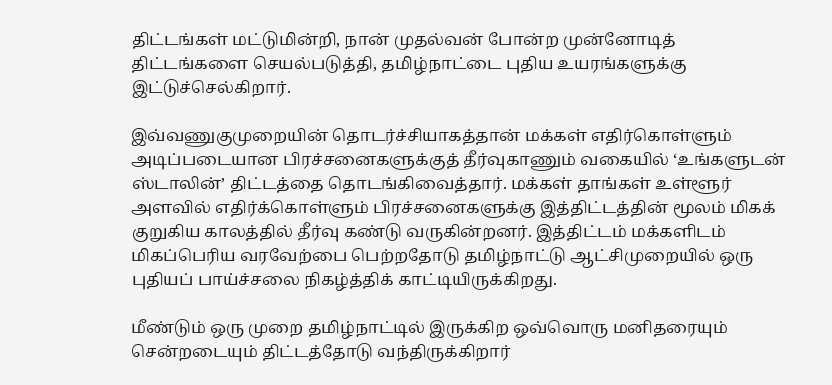திட்டங்கள் மட்டுமின்றி, நான் முதல்வன் போன்ற முன்னோடித் திட்டங்களை செயல்படுத்தி, தமிழ்நாட்டை புதிய உயரங்களுக்கு இட்டுச்செல்கிறார்.

இவ்வணுகுமுறையின் தொடர்ச்சியாகத்தான் மக்கள் எதிர்கொள்ளும் அடிப்படையான பிரச்சனைகளுக்குத் தீர்வுகாணும் வகையில் ‘உங்களுடன் ஸ்டாலின்’ திட்டத்தை தொடங்கிவைத்தார். மக்கள் தாங்கள் உள்ளூர் அளவில் எதிர்க்கொள்ளும் பிரச்சனைகளுக்கு இத்திட்டத்தின் மூலம் மிகக் குறுகிய காலத்தில் தீர்வு கண்டு வருகின்றனர். இத்திட்டம் மக்களிடம் மிகப்பெரிய வரவேற்பை பெற்றதோடு தமிழ்நாட்டு ஆட்சிமுறையில் ஒரு புதியப் பாய்ச்சலை நிகழ்த்திக் காட்டியிருக்கிறது.

மீண்டும் ஒரு முறை தமிழ்நாட்டில் இருக்கிற ஒவ்வொரு மனிதரையும் சென்றடையும் திட்டத்தோடு வந்திருக்கிறார்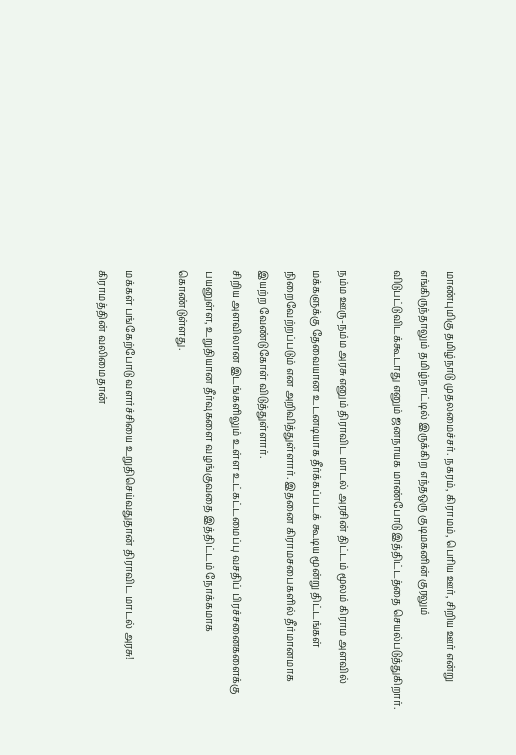மாண்புமிகு தமிழ்நாடு முதலமைச்சர். நகரம், கிராமம், பெரிய ஊர், சிறிய ஊர் என்று எங்கிருந்தாலும் தமிழ்நாட்டில் இருக்கிற எந்தஒரு குடிமகனின் குரலும் விடுபட்டுவிடக்கூடாது எனும் ஜனநாயக மாண்போடு இத்திட்டத்தை செயல்படுத்துகிறார்.

நம்ம ஊரு-நம்ம அரசு எனும் திராவிட மாடல் அரசின் திட்டம் மூலம் கிராம அளவில் மக்களுக்கு தேவையான உடனடியாக தீர்க்கப்படக் கூடிய மூன்று திட்டங்கள் நிறைவேற்றப்படும் என அறிவித்துள்ளார். இதனை கிராமசபைகளில் தீர்மானமாக இயற்ற வேண்டுகோள் விடுத்துள்ளார்.
சிறிய அளவிலான இடங்களிலும் உள்ள உட்கட்டமைப்பு வசதிப் பிரச்சனைகளைக்கு பயனுள்ள, உறுதியான தீர்வுகளை வழங்குவதை இத்திட்டம் நோக்கமாக கொண்டுள்ளது.

மக்கள் பங்கேற்போடு வளர்ச்சியை உறுதிசெய்வதுதான் திராவிட மாடல் அரசு! கிராமத்தின் வலிமைதான்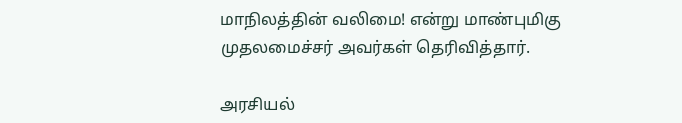மாநிலத்தின் வலிமை! என்று மாண்புமிகு முதலமைச்சர் அவர்கள் தெரிவித்தார்.

அரசியல்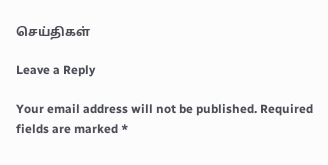செய்திகள்

Leave a Reply

Your email address will not be published. Required fields are marked *